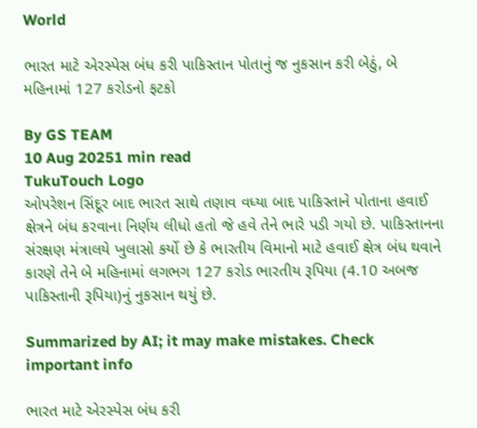World

ભારત માટે એરસ્પેસ બંધ કરી પાકિસ્તાન પોતાનું જ નુકસાન કરી બેઠું, બે મહિનામાં 127 કરોડનો ફટકો

By GS TEAM
10 Aug 20251 min read
TukuTouch Logo
ઓપરેશન સિંદૂર બાદ ભારત સાથે તણાવ વધ્યા બાદ પાકિસ્તાને પોતાના હવાઈ ક્ષેત્રને બંધ કરવાના નિર્ણય લીધો હતો જે હવે તેને ભારે પડી ગયો છે. પાકિસ્તાનના સંરક્ષણ મંત્રાલયે ખુલાસો કર્યો છે કે ભારતીય વિમાનો માટે હવાઈ ક્ષેત્ર બંધ થવાને કારણે તેને બે મહિનામાં લગભગ 127 કરોડ ભારતીય રૂપિયા (4.10 અબજ પાકિસ્તાની રૂપિયા)નું નુકસાન થયું છે.

Summarized by AI; it may make mistakes. Check important info

ભારત માટે એરસ્પેસ બંધ કરી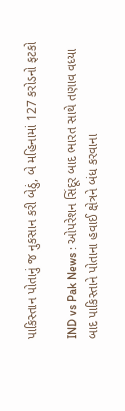પાકિસ્તાન પોતાનું જ નુકસાન કરી બેઠું, બે મહિનામાં 127 કરોડનો ફટકો

IND vs Pak News : ઓપરેશન સિંદૂર બાદ ભારત સાથે તણાવ વધ્યા બાદ પાકિસ્તાને પોતાના હવાઈ ક્ષેત્રને બંધ કરવાના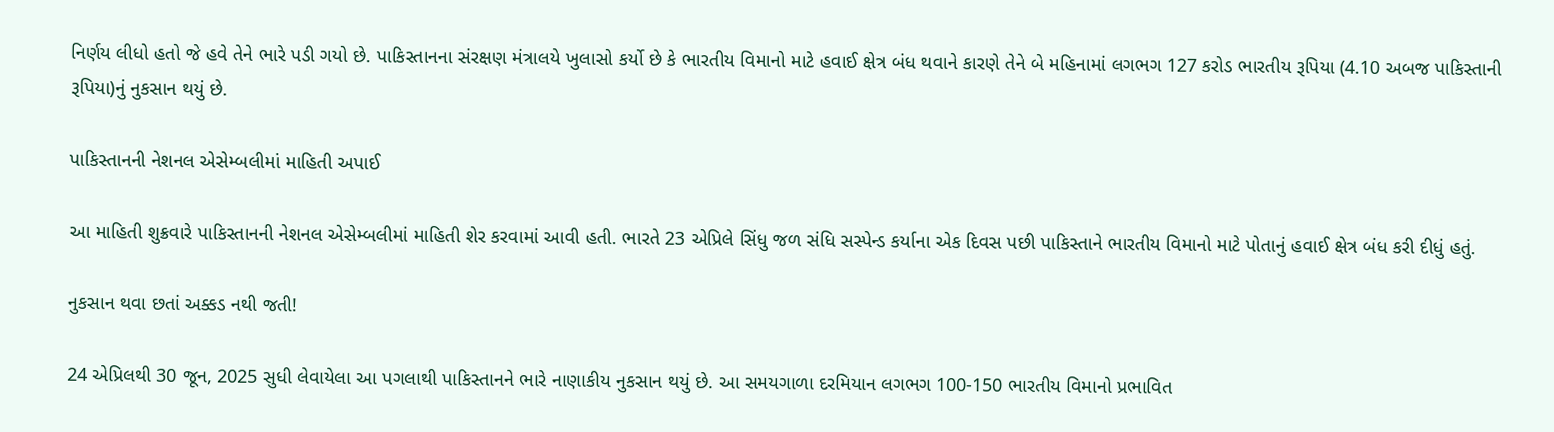નિર્ણય લીધો હતો જે હવે તેને ભારે પડી ગયો છે. પાકિસ્તાનના સંરક્ષણ મંત્રાલયે ખુલાસો કર્યો છે કે ભારતીય વિમાનો માટે હવાઈ ક્ષેત્ર બંધ થવાને કારણે તેને બે મહિનામાં લગભગ 127 કરોડ ભારતીય રૂપિયા (4.10 અબજ પાકિસ્તાની રૂપિયા)નું નુકસાન થયું છે.

પાકિસ્તાનની નેશનલ એસેમ્બલીમાં માહિતી અપાઈ

આ માહિતી શુક્રવારે પાકિસ્તાનની નેશનલ એસેમ્બલીમાં માહિતી શેર કરવામાં આવી હતી. ભારતે 23 એપ્રિલે સિંધુ જળ સંધિ સસ્પેન્ડ કર્યાના એક દિવસ પછી પાકિસ્તાને ભારતીય વિમાનો માટે પોતાનું હવાઈ ક્ષેત્ર બંધ કરી દીધું હતું.

નુકસાન થવા છતાં અક્કડ નથી જતી!

24 એપ્રિલથી 30 જૂન, 2025 સુધી લેવાયેલા આ પગલાથી પાકિસ્તાનને ભારે નાણાકીય નુકસાન થયું છે. આ સમયગાળા દરમિયાન લગભગ 100-150 ભારતીય વિમાનો પ્રભાવિત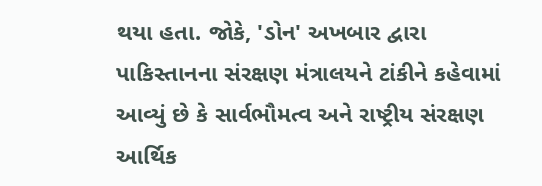થયા હતા. જોકે, 'ડોન' અખબાર દ્વારા પાકિસ્તાનના સંરક્ષણ મંત્રાલયને ટાંકીને કહેવામાં આવ્યું છે કે સાર્વભૌમત્વ અને રાષ્ટ્રીય સંરક્ષણ આર્થિક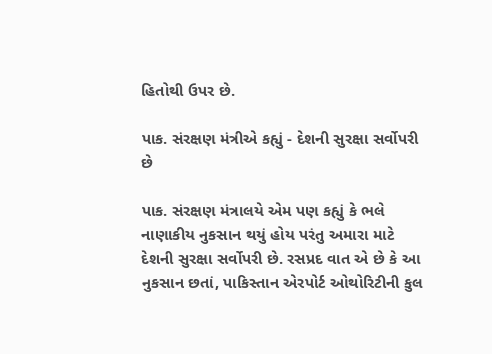હિતોથી ઉપર છે.

પાક. સંરક્ષણ મંત્રીએ કહ્યું - દેશની સુરક્ષા સર્વોપરી છે

પાક. સંરક્ષણ મંત્રાલયે એમ પણ કહ્યું કે ભલે નાણાકીય નુકસાન થયું હોય પરંતુ અમારા માટે દેશની સુરક્ષા સર્વોપરી છે. રસપ્રદ વાત એ છે કે આ નુકસાન છતાં, પાકિસ્તાન એરપોર્ટ ઓથોરિટીની કુલ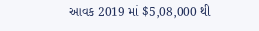આવક 2019 માં $5,08,000 થી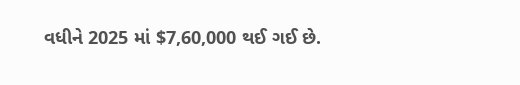વધીને 2025 માં $7,60,000 થઈ ગઈ છે.